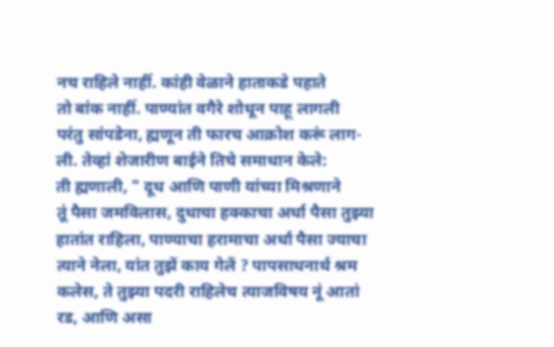नच राहिले नाहीं. कांही वेळाने हाताकडे पहाते
तो बांक नाहीं. पाण्यांत वगैरे शोधून पाहू लागली
परंतु सांपडेना, ह्मणून ती फारच आक्रोश करूं लाग-
ली. तेव्हां शेजारीण बाईने तिचे समाधान केले:
ती ह्मणाली, " दूध आणि पाणी यांच्या मिश्रणाने
तूं पैसा जमविलास, दुधाचा हक्काचा अर्धा पैसा तुझ्या
हातांत राहिला, पाण्याचा हरामाचा अर्धा पैसा ज्याचा
त्याने नेला, यांत तुझें काय गेलें ? पापसाधनार्थ श्रम
कलेस, ते तुझ्या पदरी राहिलेच त्याजविषय नूं आतां
रड, आणि असा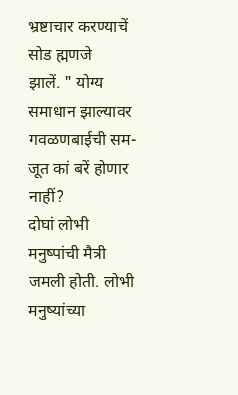भ्रष्टाचार करण्याचें सोड ह्मणजे
झालें. " योग्य समाधान झाल्यावर गवळणबाईची सम-
जूत कां बरें होणार नाहीं?
दोघां लोभी मनुष्पांची मैत्री जमली होती. लोभी
मनुष्यांच्या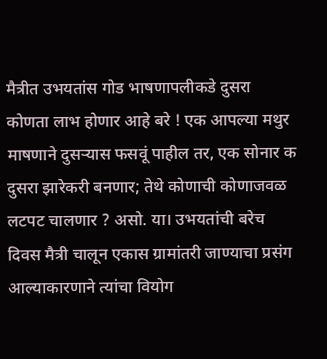मैत्रीत उभयतांस गोड भाषणापलीकडे दुसरा
कोणता लाभ होणार आहे बरे ! एक आपल्या मथुर
माषणाने दुसऱ्यास फसवूं पाहील तर, एक सोनार क
दुसरा झारेकरी बनणार; तेथे कोणाची कोणाजवळ
लटपट चालणार ? असो. या। उभयतांची बरेच
दिवस मैत्री चालून एकास ग्रामांतरी जाण्याचा प्रसंग
आल्याकारणाने त्यांचा वियोग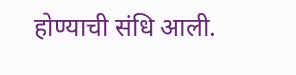होण्याची संधि आली.